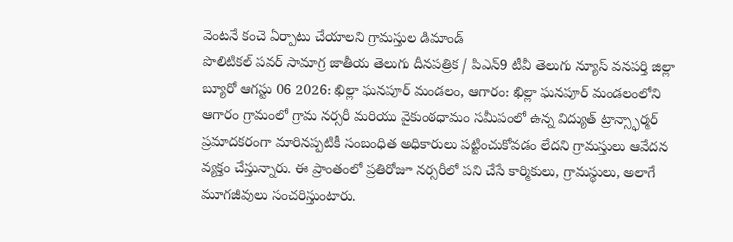వెంటనే కంచె ఏర్పాటు చేయాలని గ్రామస్తుల డిమాండ్
పొలిటికల్ పవర్ సామాగ్ర జాతీయ తెలుగు దీనపత్రిక / పిఎన్9 టీవీ తెలుగు న్యూస్ వనపర్తి జిల్లా బ్యూరో ఆగస్టు 06 2026: ఖిల్లా ఘనపూర్ మండలం, ఆగారం: ఖిల్లా ఘనపూర్ మండలంలోని ఆగారం గ్రామంలో గ్రామ నర్సరీ మరియు వైకుంఠధామం సమీపంలో ఉన్న విద్యుత్ ట్రాన్స్ఫార్మర్ ప్రమాదకరంగా మారినప్పటికీ సంబంధిత అధికారులు పట్టించుకోవడం లేదని గ్రామస్తులు ఆవేదన వ్యక్తం చేస్తున్నారు. ఈ ప్రాంతంలో ప్రతిరోజూ నర్సరీలో పని చేసే కార్మికులు, గ్రామస్థులు, అలాగే మూగజీవులు సంచరిస్తుంటారు.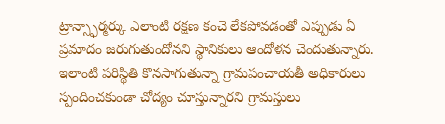ట్రాన్స్ఫార్మర్కు ఎలాంటి రక్షణ కంచె లేకపోవడంతో ఎప్పుడు ఏ ప్రమాదం జరుగుతుందోనని స్థానికులు ఆందోళన చెందుతున్నారు. ఇలాంటి పరిస్థితి కొనసాగుతున్నా గ్రామపంచాయతీ అధికారులు స్పందించకుండా చోద్యం చూస్తున్నారని గ్రామస్తులు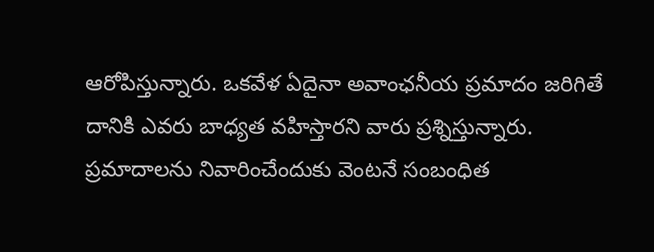ఆరోపిస్తున్నారు. ఒకవేళ ఏదైనా అవాంఛనీయ ప్రమాదం జరిగితే దానికి ఎవరు బాధ్యత వహిస్తారని వారు ప్రశ్నిస్తున్నారు. ప్రమాదాలను నివారించేందుకు వెంటనే సంబంధిత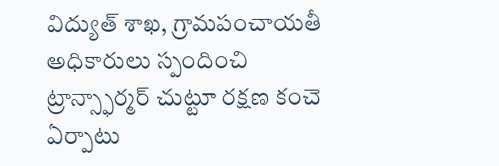విద్యుత్ శాఖ, గ్రామపంచాయతీ అధికారులు స్పందించి ట్రాన్స్ఫార్మర్ చుట్టూ రక్షణ కంచె ఏర్పాటు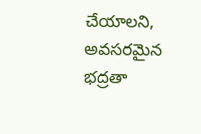చేయాలని, అవసరమైన భద్రతా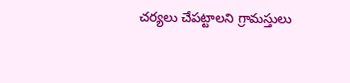చర్యలు చేపట్టాలని గ్రామస్తులు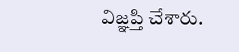విజ్ఞప్తి చేశారు.